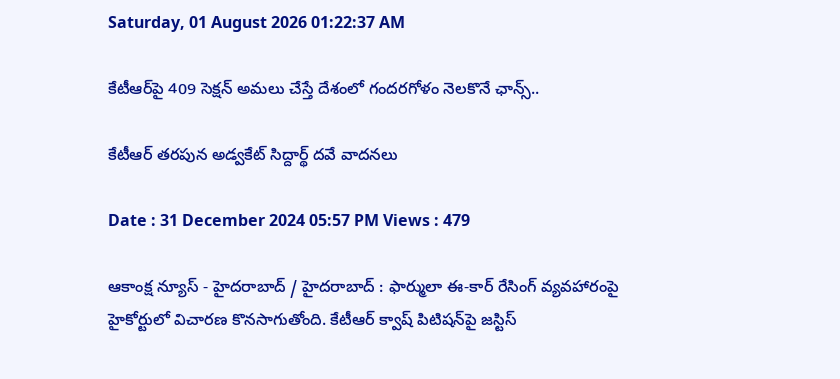Saturday, 01 August 2026 01:22:37 AM

కేటీఆర్‌పై 409 సెక్షన్ అమ‌లు చేస్తే దేశంలో గందరగోళం నెలకొనే ఛాన్స్..

కేటీఆర్ త‌ర‌పున అడ్వ‌కేట్ సిద్దార్థ్ ద‌వే వాద‌న‌లు

Date : 31 December 2024 05:57 PM Views : 479

ఆకాంక్ష న్యూస్ - హైదరాబాద్ / హైదరాబాద్ : ఫార్ములా ఈ-కార్‌ రేసింగ్ వ్యవ‌హారంపై హైకోర్టులో విచారణ కొన‌సాగుతోంది. కేటీఆర్ క్వాష్ పిటిష‌న్‌పై జ‌స్టిస్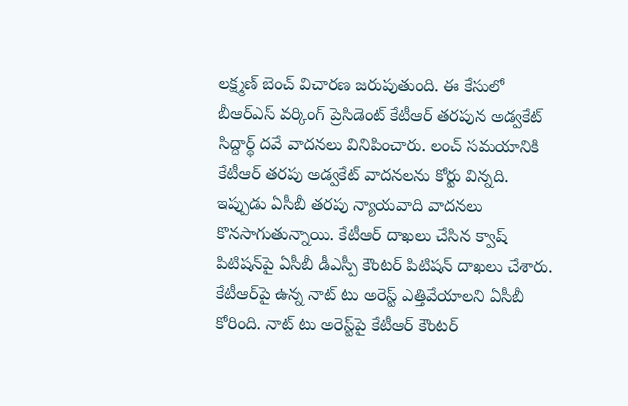ల‌క్ష్మ‌ణ్ బెంచ్ విచార‌ణ జ‌రుపుతుంది. ఈ కేసులో బీఆర్ఎస్ వ‌ర్కింగ్ ప్రెసిడెంట్ కేటీఆర్ త‌ర‌పున అడ్వ‌కేట్ సిద్దార్థ్ ద‌వే వాద‌న‌లు వినిపించారు. లంచ్ స‌మ‌యానికి కేటీఆర్ త‌ర‌పు అడ్వ‌కేట్ వాద‌న‌లను కోర్టు విన్న‌ది. ఇప్పుడు ఏసీబీ త‌ర‌పు న్యాయ‌వాది వాద‌న‌లు కొన‌సాగుతున్నాయి. కేటీఆర్ దాఖ‌లు చేసిన క్వాష్ పిటిషన్‌పై ఏసీబీ డీఎస్పీ కౌంట‌ర్ పిటిష‌న్ దాఖ‌లు చేశారు. కేటీఆర్‌పై ఉన్న నాట్ టు అరెస్ట్ ఎత్తివేయాలని ఏసీబీ కోరింది. నాట్ టు అరెస్ట్‌పై కేటీఆర్ కౌంటర్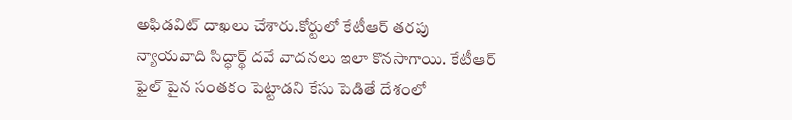అఫిడవిట్ దాఖ‌లు చేశారు.కోర్టులో కేటీఆర్ త‌ర‌పు న్యాయ‌వాది సిద్ధార్థ్ ద‌వే వాద‌న‌లు ఇలా కొన‌సాగాయి. కేటీఆర్ ఫైల్ పైన సంతకం పెట్టాడని కేసు పెడితే దేశంలో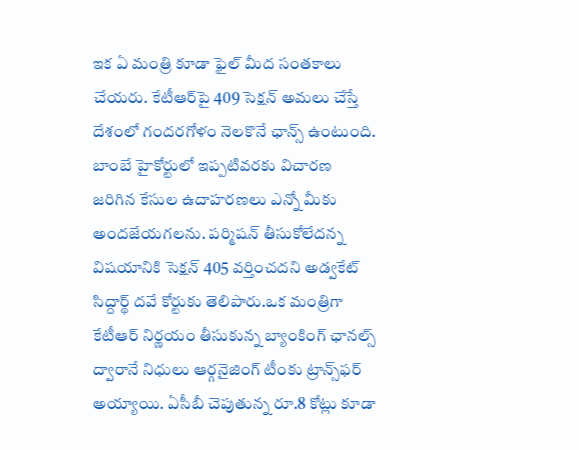ఇక ఏ మంత్రి కూడా ఫైల్ మీద సంతకాలు చేయరు. కేటీఆర్‌పై 409 సెక్షన్ అమ‌లు చేస్తే దేశంలో గందరగోళం నెలకొనే ఛాన్స్ ఉంటుంది. బాంబే హైకోర్టులో ఇప్పటివరకు విచారణ జరిగిన కేసుల ఉదాహరణలు ఎన్నో మీకు అందజేయగలను. పర్మిషన్ తీసుకోలేదన్న విషయానికి సెక్షన్ 405 వర్తించద‌ని అడ్వకేట్ సిద్దార్థ్ ద‌వే కోర్టుకు తెలిపారు.ఒక మంత్రిగా కేటీఆర్ నిర్ణయం తీసుకున్న బ్యాంకింగ్ ఛానల్స్ ద్వారానే నిధులు ఆర్గనైజింగ్ టీంకు ట్రాన్స్‌ఫ‌ర్ అయ్యాయి. ఏసీబీ చెపుతున్న రూ.8 కోట్లు కూడా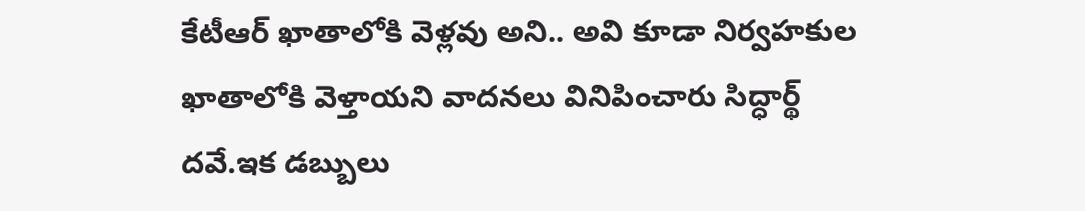కేటీఆర్ ఖాతాలోకి వెళ్లవు అని.. అవి కూడా నిర్వహకుల ఖాతాలోకి వెళ్తాయని వాదనలు వినిపించారు సిద్ధార్థ్ ద‌వే.ఇక డబ్బులు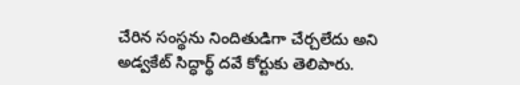చేరిన సంస్థను నిందితుడిగా చేర్చ‌లేదు అని అడ్వ‌కేట్ సిద్ధార్థ్ ద‌వే కోర్టుకు తెలిపారు.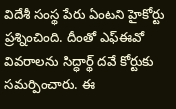విదేశీ సంస్థ పేరు ఏంటని హైకోర్టు ప్ర‌శ్నించింది. దీంతో ఎఫ్ఈవో వివ‌రాల‌ను సిద్ధార్థ్ ద‌వే కోర్టుకు స‌మ‌ర్పించారు. ఈ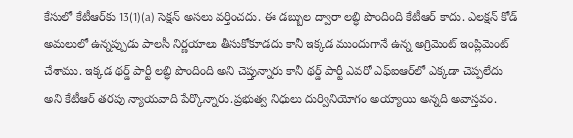కేసులో కేటీఆర్‌కు 13(1)(a) సెక్షన్ అసలు వర్తించదు. ఈ డబ్బుల ద్వారా లబ్ధి పొందింది కేటీఆర్ కాదు. ఎలక్షన్ కోడ్ అమలులో ఉన్నప్పుడు పాలసీ నిర్ణయాలు తీసుకోకూడదు కానీ ఇక్కడ ముందుగానే ఉన్న అగ్రిమెంట్ ఇంప్లిమెంట్ చేశాము. ఇక్కడ థ‌ర్డ్ పార్టీ లబ్ధి పొందింది అని చెప్తున్నారు కానీ థర్డ్ పార్టీ ఎవరో ఎఫ్ఐఆర్‌లో ఎక్కడా చెప్పలేదు అని కేటీఆర్ త‌ర‌పు న్యాయ‌వాది పేర్కొన్నారు.ప్రభుత్వ నిధులు దుర్వినియోగం అయ్యాయి అన్న‌ది అవాస్తవం.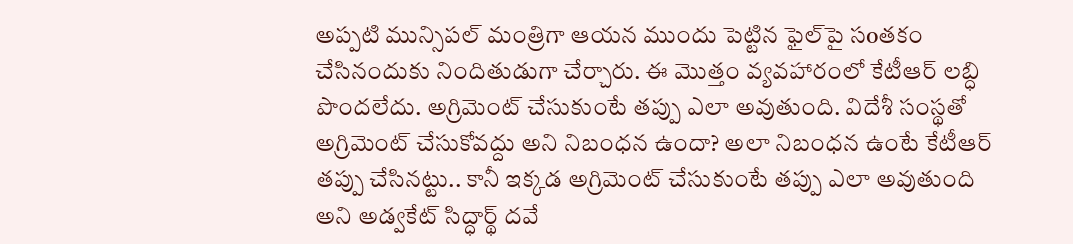అప్పటి మున్సిపల్ మంత్రిగా ఆయ‌న‌ ముందు పెట్టిన ఫైల్‌పై సoతకం చేసినందుకు నిందితుడుగా చేర్చారు. ఈ మొత్తం వ్యవహారంలో కేటీఆర్ లబ్ధి పొందలేదు. అగ్రిమెంట్ చేసుకుంటే తప్పు ఎలా అవుతుంది. విదేశీ సంస్థతో అగ్రిమెంట్ చేసుకోవద్దు అని నిబంధ‌న ఉందా? అలా నిబంధ‌న ఉంటే కేటీఆర్ తప్పు చేసినట్టు.. కానీ ఇక్కడ అగ్రిమెంట్ చేసుకుంటే తప్పు ఎలా అవుతుంది అని అడ్వ‌కేట్ సిద్ధార్థ్ ద‌వే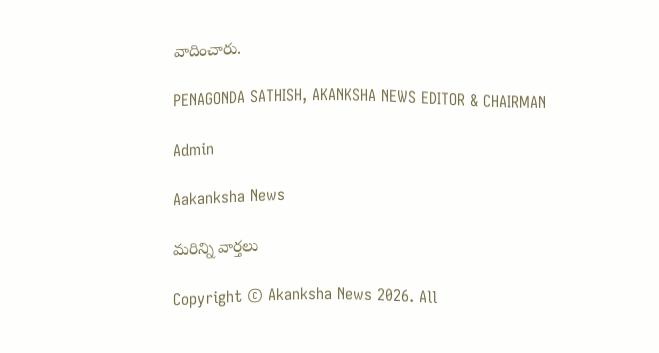వాదించారు.

PENAGONDA SATHISH, AKANKSHA NEWS EDITOR & CHAIRMAN

Admin

Aakanksha News

మరిన్ని వార్తలు

Copyright © Akanksha News 2026. All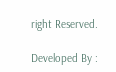right Reserved.

Developed By :